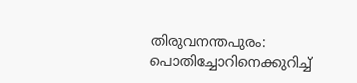തിരുവനന്തപുരം: പൊതിച്ചോറിനെക്കുറിച്ച്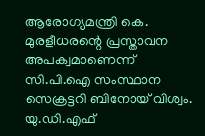ആരോഗ്യമന്ത്രി കെ. മുരളീധരന്റെ പ്രസ്താവന അപക്വമാണെന്ന് സി.പി.ഐ സംസ്ഥാന സെക്രട്ടറി ബിനോയ് വിശ്വം. യു.ഡി.എഫ്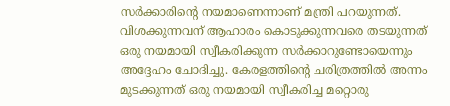സർക്കാരിന്റെ നയമാണെന്നാണ് മന്ത്രി പറയുന്നത്. വിശക്കുന്നവന് ആഹാരം കൊടുക്കുന്നവരെ തടയുന്നത് ഒരു നയമായി സ്വീകരിക്കുന്ന സർക്കാറുണ്ടോയെന്നും അദ്ദേഹം ചോദിച്ചു. കേരളത്തിന്റെ ചരിത്രത്തിൽ അന്നം മുടക്കുന്നത് ഒരു നയമായി സ്വീകരിച്ച മറ്റൊരു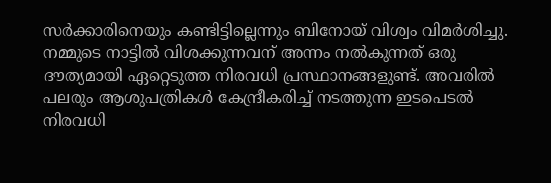സർക്കാരിനെയും കണ്ടിട്ടില്ലെന്നും ബിനോയ് വിശ്വം വിമർശിച്ചു. നമ്മുടെ നാട്ടിൽ വിശക്കുന്നവന് അന്നം നൽകുന്നത് ഒരു ദൗത്യമായി ഏറ്റെടുത്ത നിരവധി പ്രസ്ഥാനങ്ങളുണ്ട്. അവരിൽ പലരും ആശുപത്രികൾ കേന്ദ്രീകരിച്ച് നടത്തുന്ന ഇടപെടൽ നിരവധി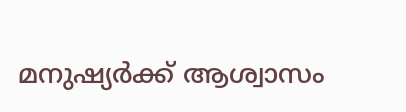മനുഷ്യർക്ക് ആശ്വാസം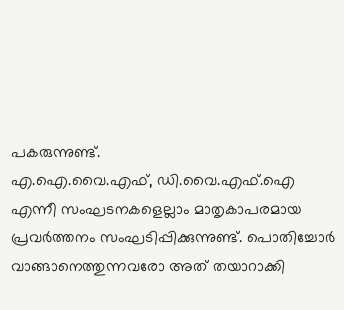പകരുന്നുണ്ട്.
എ.ഐ.വൈ.എഫ്, ഡി.വൈ.എഫ്.ഐ എന്നീ സംഘടനകളെല്ലാം മാതൃകാപരമായ പ്രവർത്തനം സംഘടിപ്പിക്കുന്നുണ്ട്. പൊതിച്ചോർ വാങ്ങാനെത്തുന്നവരോ അത് തയാറാക്കി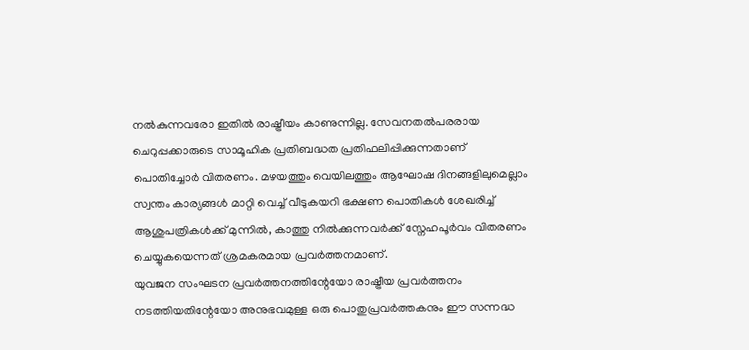നൽകുന്നവരോ ഇതിൽ രാഷ്ട്രീയം കാണുന്നില്ല. സേവനതൽപരരായ ചെറുപ്പക്കാരുടെ സാമൂഹിക പ്രതിബദ്ധത പ്രതിഫലിപ്പിക്കുന്നതാണ് പൊതിച്ചോർ വിതരണം. മഴയത്തും വെയിലത്തും ആഘോഷ ദിനങ്ങളിലുമെല്ലാം സ്വന്തം കാര്യങ്ങൾ മാറ്റി വെച്ച് വീടുകയറി ഭക്ഷണ പൊതികൾ ശേഖരിച്ച് ആശുപത്രികൾക്ക് മുന്നിൽ, കാത്തു നിൽക്കുന്നവർക്ക് സ്നേഹപൂർവം വിതരണം ചെയ്യുകയെന്നത് ശ്രമകരമായ പ്രവർത്തനമാണ്.
യുവജന സംഘടന പ്രവർത്തനത്തിന്റേയോ രാഷ്ട്രീയ പ്രവർത്തനം നടത്തിയതിന്റേയോ അനുഭവമുള്ള ഒരു പൊതുപ്രവർത്തകനും ഈ സന്നദ്ധ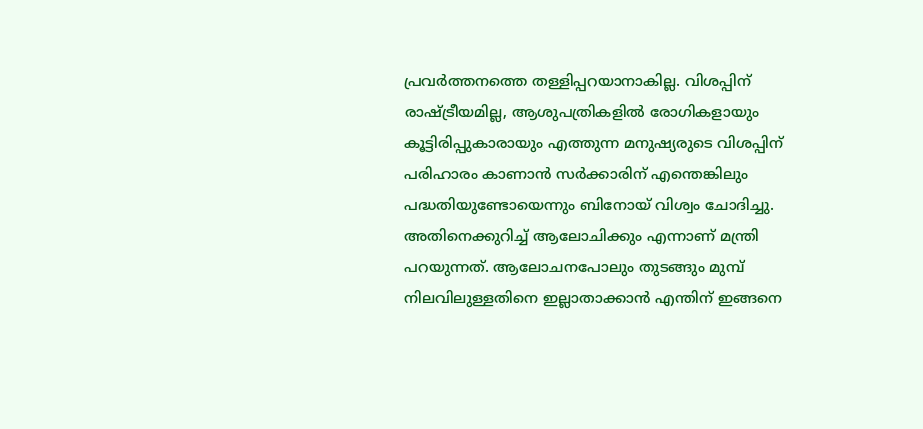പ്രവർത്തനത്തെ തള്ളിപ്പറയാനാകില്ല. വിശപ്പിന് രാഷ്ട്രീയമില്ല, ആശുപത്രികളിൽ രോഗികളായും കൂട്ടിരിപ്പുകാരായും എത്തുന്ന മനുഷ്യരുടെ വിശപ്പിന് പരിഹാരം കാണാൻ സർക്കാരിന് എന്തെങ്കിലും പദ്ധതിയുണ്ടോയെന്നും ബിനോയ് വിശ്വം ചോദിച്ചു. അതിനെക്കുറിച്ച് ആലോചിക്കും എന്നാണ് മന്ത്രി പറയുന്നത്. ആലോചനപോലും തുടങ്ങും മുമ്പ് നിലവിലുള്ളതിനെ ഇല്ലാതാക്കാൻ എന്തിന് ഇങ്ങനെ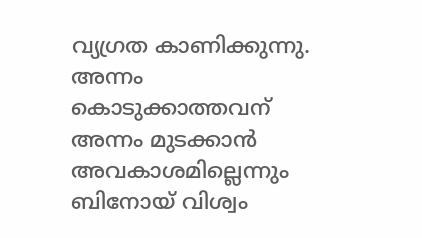വ്യഗ്രത കാണിക്കുന്നു. അന്നം കൊടുക്കാത്തവന് അന്നം മുടക്കാൻ അവകാശമില്ലെന്നും ബിനോയ് വിശ്വം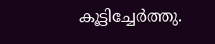കൂട്ടിച്ചേർത്തു.